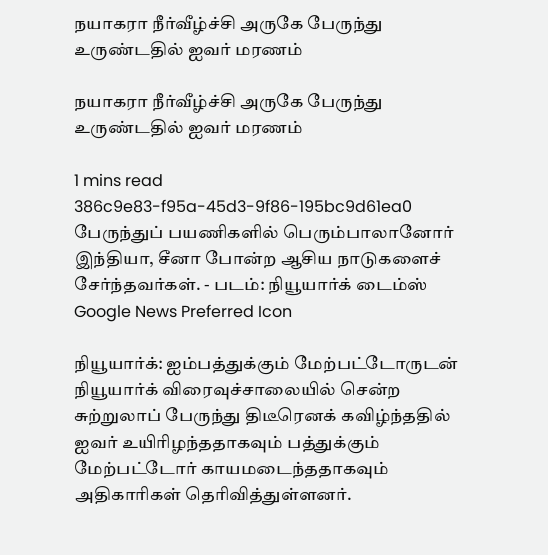நயாகரா நீர்வீழ்ச்சி அருகே பேருந்து உருண்டதில் ஐவர் மரணம்

நயாகரா நீர்வீழ்ச்சி அருகே பேருந்து உருண்டதில் ஐவர் மரணம்

1 mins read
386c9e83-f95a-45d3-9f86-195bc9d61ea0
பேருந்துப் பயணிகளில் பெரும்பாலானோர் இந்தியா, சீனா போன்ற ஆசிய நாடுகளைச் சேர்ந்தவர்கள். - படம்: நியூயார்க் டைம்ஸ்
Google News Preferred Icon

நியூயார்க்: ஐம்பத்துக்கும் மேற்பட்டோருடன் நியூயார்க் விரைவுச்சாலையில் சென்ற சுற்றுலாப் பேருந்து திடீரெனக் கவிழ்ந்ததில் ஐவர் உயிரிழந்ததாகவும் பத்துக்கும் மேற்பட்டோர் காயமடைந்ததாகவும் அதிகாரிகள் தெரிவித்துள்ளனர்.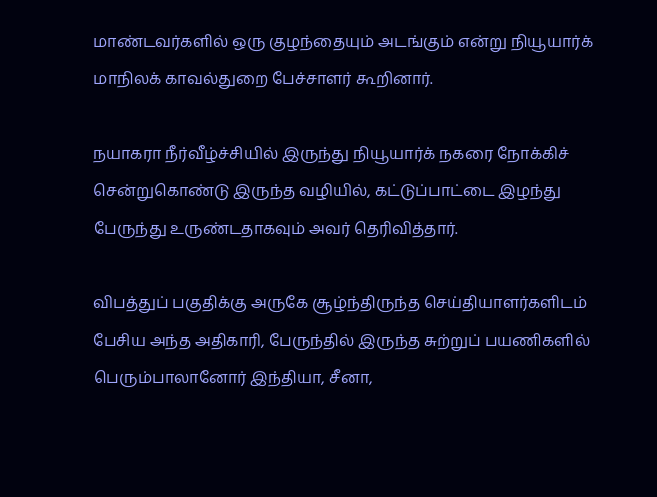மாண்டவர்களில் ஒரு குழந்தையும் அடங்கும் என்று நியூயார்க் மாநிலக் காவல்துறை பேச்சாளர் கூறினார்.

நயாகரா நீர்வீழ்ச்சியில் இருந்து நியூயார்க் நகரை நோக்கிச் சென்றுகொண்டு இருந்த வழியில், கட்டுப்பாட்டை இழந்து பேருந்து உருண்டதாகவும் அவர் தெரிவித்தார்.

விபத்துப் பகுதிக்கு அருகே சூழ்ந்திருந்த செய்தியாளர்களிடம் பேசிய அந்த அதிகாரி, பேருந்தில் இருந்த சுற்றுப் பயணிகளில் பெரும்பாலானோர் இந்தியா, சீனா,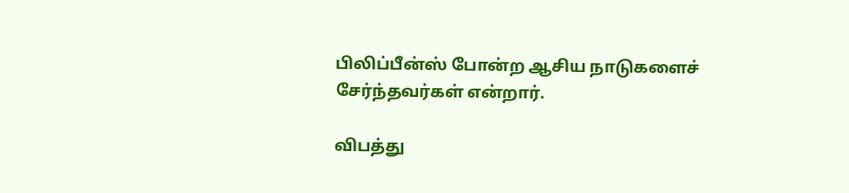பிலிப்பீன்ஸ் போன்ற ஆசிய நாடுகளைச் சேர்ந்தவர்கள் என்றார்.

விபத்து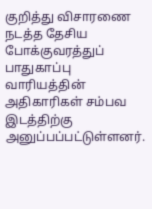குறித்து விசாரணை நடத்த தேசிய போக்குவரத்துப் பாதுகாப்பு வாரியத்தின் அதிகாரிகள் சம்பவ இடத்திற்கு அனுப்பப்பட்டுள்ளனர்.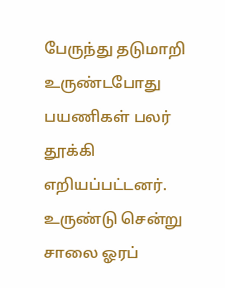பேருந்து தடுமாறி உருண்டபோது பயணிகள் பலர் தூக்கி எறியப்பட்டனர். உருண்டு சென்று சாலை ஓரப்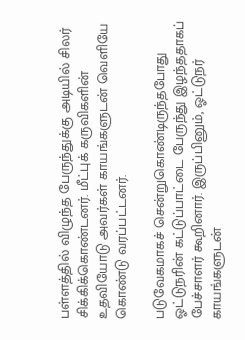பள்ளத்தில் விழுந்த பேருந்துக்கு அடியில் சிலர் சிக்கிக்கொண்டனர். மீட்புக் கருவிகளின் உதவியோடு அவர்கள் காயங்களுடன் வெளியே கொண்டு வரப்பட்டனர்.

படுவேகமாகச் சென்றுகொண்டிருந்தபோது ஓட்டுநரின் கட்டுப்பாட்டை பேருந்து இழந்ததாகப் பேச்சாளர் கூறினார். இருப்பினும், ஓட்டுநர் காயங்களுடன்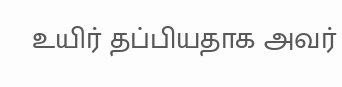உயிர் தப்பியதாக அவர்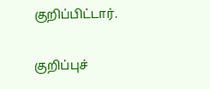குறிப்பிட்டார்.

குறிப்புச்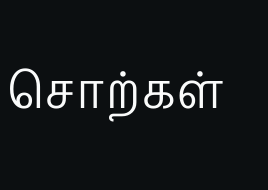சொற்கள்